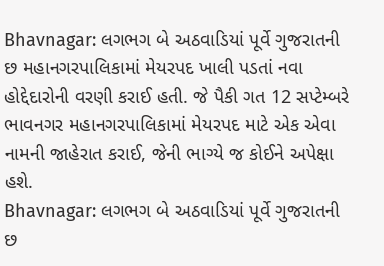Bhavnagar: લગભગ બે અઠવાડિયાં પૂર્વે ગુજરાતની છ મહાનગરપાલિકામાં મેયરપદ ખાલી પડતાં નવા હોદ્દેદારોની વરણી કરાઈ હતી. જે પૈકી ગત 12 સપ્ટેમ્બરે ભાવનગર મહાનગરપાલિકામાં મેયરપદ માટે એક એવા નામની જાહેરાત કરાઈ, જેની ભાગ્યે જ કોઈને અપેક્ષા હશે.
Bhavnagar: લગભગ બે અઠવાડિયાં પૂર્વે ગુજરાતની છ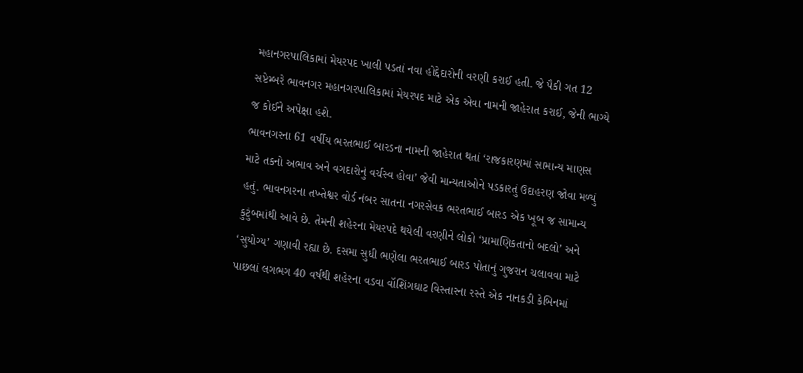મહાનગરપાલિકામાં મેયરપદ ખાલી પડતાં નવા હોદ્દેદારોની વરણી કરાઈ હતી. જે પૈકી ગત 12 સપ્ટેમ્બરે ભાવનગર મહાનગરપાલિકામાં મેયરપદ માટે એક એવા નામની જાહેરાત કરાઈ, જેની ભાગ્યે જ કોઈને અપેક્ષા હશે.
ભાવનગરના 61 વર્ષીય ભરતભાઈ બારડના નામની જાહેરાત થતાં ‘રાજકારણમાં સામાન્ય માણસ માટે તકનો અભાવ અને વગદારોનું વર્ચસ્વ હોવા’ જેવી માન્યતાઓને પડકારતું ઉદાહરણ જોવા મળ્યું હતું. ભાવનગરના તખ્તેશ્વર વોર્ડ નંબર સાતના નગરસેવક ભરતભાઈ બારડ એક ખૂબ જ સામાન્ય કુટુંબમાંથી આવે છે. તેમની શહેરના મેયરપદે થયેલી વરણીને લોકો ‘પ્રામાણિકતાનો બદલો’ અને ‘સુયોગ્ય’ ગણાવી રહ્યા છે. દસમા સુધી ભણેલા ભરતભાઈ બારડ પોતાનું ગુજરાન ચલાવવા માટે પાછલાં લગભગ 40 વર્ષથી શહેરના વડવા વૉશિંગઘાટ વિસ્તારના રસ્તે એક નાનકડી કેબિનમાં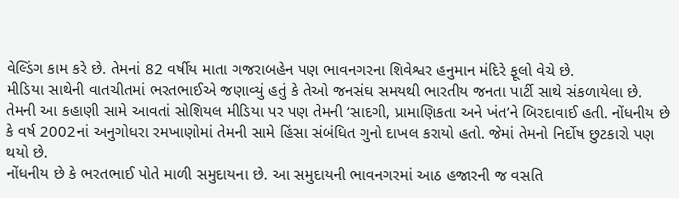વેલ્ડિંગ કામ કરે છે. તેમનાં 82 વર્ષીય માતા ગજરાબહેન પણ ભાવનગરના શિવેશ્વર હનુમાન મંદિરે ફૂલો વેચે છે.
મીડિયા સાથેની વાતચીતમાં ભરતભાઈએ જણાવ્યું હતું કે તેઓ જનસંઘ સમયથી ભારતીય જનતા પાર્ટી સાથે સંકળાયેલા છે. તેમની આ કહાણી સામે આવતાં સોશિયલ મીડિયા પર પણ તેમની ‘સાદગી, પ્રામાણિકતા અને ખંત’ને બિરદાવાઈ હતી. નોંધનીય છે કે વર્ષ 2002નાં અનુગોધરા રમખાણોમાં તેમની સામે હિંસા સંબંધિત ગુનો દાખલ કરાયો હતો. જેમાં તેમનો નિર્દોષ છુટકારો પણ થયો છે.
નોંધનીય છે કે ભરતભાઈ પોતે માળી સમુદાયના છે. આ સમુદાયની ભાવનગરમાં આઠ હજારની જ વસતિ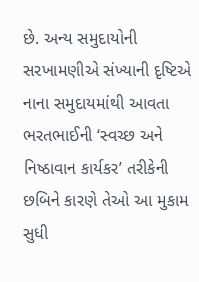છે. અન્ય સમુદાયોની સરખામણીએ સંખ્યાની દૃષ્ટિએ નાના સમુદાયમાંથી આવતા ભરતભાઈની ‘સ્વચ્છ અને નિષ્ઠાવાન કાર્યકર’ તરીકેની છબિને કારણે તેઓ આ મુકામ સુધી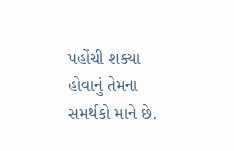પહોંચી શક્યા હોવાનું તેમના સમર્થકો માને છે.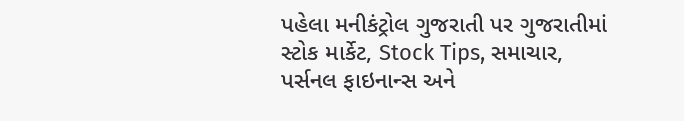પહેલા મનીકંટ્રોલ ગુજરાતી પર ગુજરાતીમાં સ્ટોક માર્કેટ, Stock Tips, સમાચાર, પર્સનલ ફાઇનાન્સ અને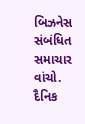બિઝનેસ સંબંધિત સમાચાર વાંચો. દૈનિક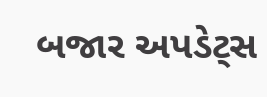બજાર અપડેટ્સ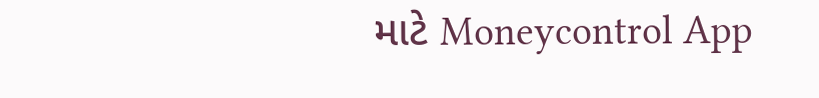માટે Moneycontrol App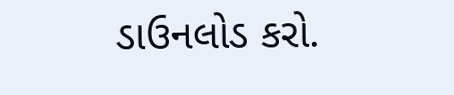ડાઉનલોડ કરો.